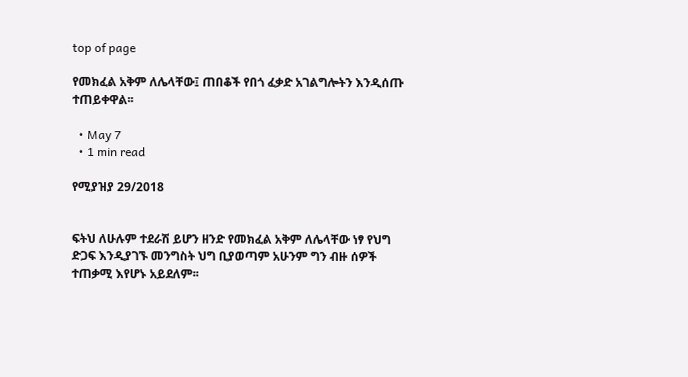top of page

የመክፈል አቅም ለሌላቸው፤ ጠበቆች የበጎ ፈቃድ አገልግሎትን እንዲሰጡ ተጠይቀዋል፡፡

  • May 7
  • 1 min read

የሚያዝያ 29/2018


ፍትህ ለሁሉም ተደራሽ ይሆን ዘንድ የመክፈል አቅም ለሌላቸው ነፃ የህግ ድጋፍ እንዲያገኙ መንግስት ህግ ቢያወጣም አሁንም ግን ብዙ ሰዎች ተጠቃሚ እየሆኑ አይደለም፡፡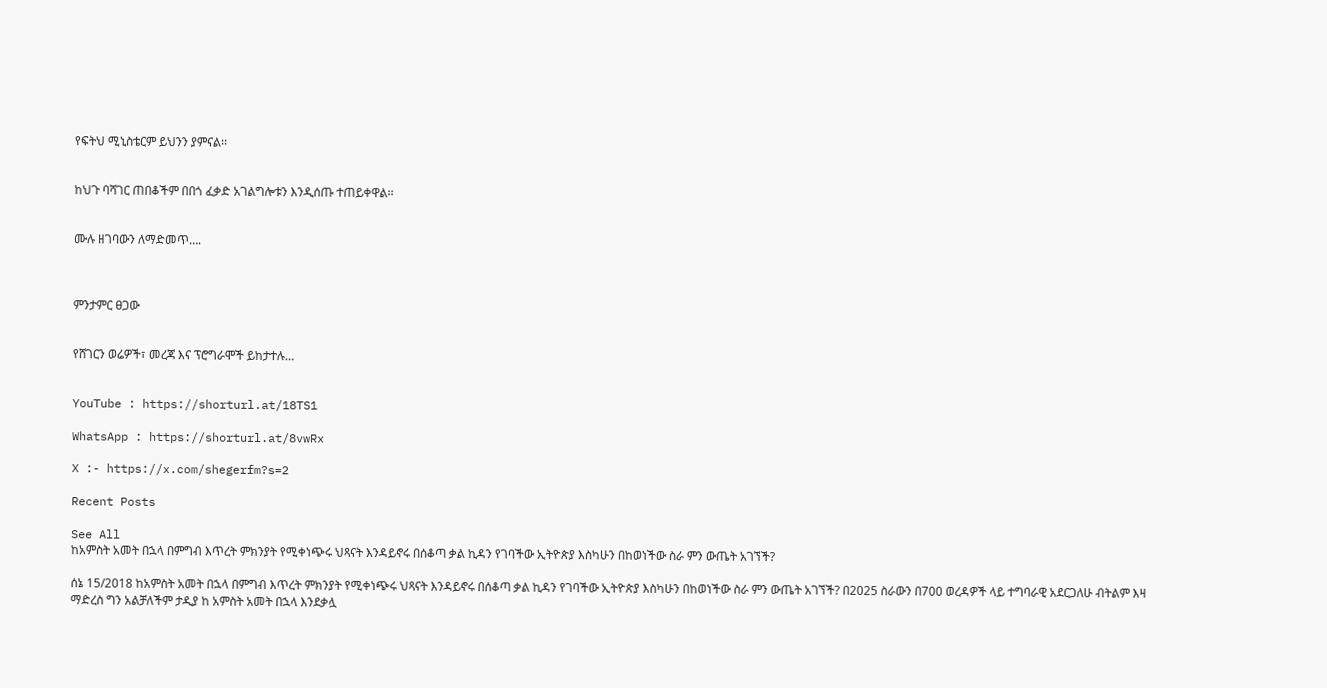የፍትህ ሚኒስቴርም ይህንን ያምናል፡፡


ከህጉ ባሻገር ጠበቆችም በበጎ ፈቃድ አገልግሎቱን እንዲሰጡ ተጠይቀዋል፡፡


ሙሉ ዘገባውን ለማድመጥ….



ምንታምር ፀጋው


የሸገርን ወሬዎች፣ መረጃ እና ፕሮግራሞች ይከታተሉ…


YouTube : https://shorturl.at/18TS1

WhatsApp : https://shorturl.at/8vwRx

X :- https://x.com/shegerfm?s=2

Recent Posts

See All
ከአምስት አመት በኋላ በምግብ እጥረት ምክንያት የሚቀነጭሩ ህጻናት እንዳይኖሩ በሰቆጣ ቃል ኪዳን የገባችው ኢትዮጵያ እስካሁን በከወነችው ስራ ምን ውጤት አገኘች?

ሰኔ 15/2018 ከአምስት አመት በኋላ በምግብ እጥረት ምክንያት የሚቀነጭሩ ህጻናት እንዳይኖሩ በሰቆጣ ቃል ኪዳን የገባችው ኢትዮጵያ እስካሁን በከወነችው ስራ ምን ውጤት አገኘች? በ2025 ስራውን በ700 ወረዳዎች ላይ ተግባራዊ አደርጋለሁ ብትልም እዛ ማድረስ ግን አልቻለችም ታዲያ ከ አምስት አመት በኋላ እንደቃሏ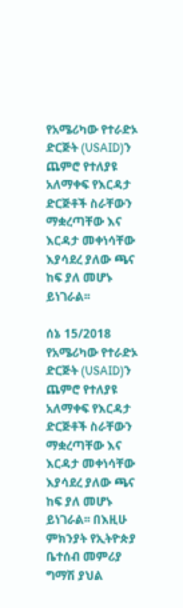የአሜሪካው የተራድኦ ድርጅት (USAID)ን ጨምሮ የተለያዩ አለማቀፍ የእርዳታ ድርጅቶች ስራቸውን ማቋረጣቸው እና እርዳታ መቀነሳቸው እያሳደረ ያለው ጫና ከፍ ያለ መሆኑ ይነገራል፡፡

ሰኔ 15/2018 የአሜሪካው የተራድኦ ድርጅት (USAID)ን ጨምሮ የተለያዩ አለማቀፍ የእርዳታ ድርጅቶች ስራቸውን ማቋረጣቸው እና እርዳታ መቀነሳቸው እያሳደረ ያለው ጫና ከፍ ያለ መሆኑ ይነገራል፡፡ በእዚሁ ምክንያት የኢትዮጵያ ቤተሰብ መምሪያ ግማሽ ያህል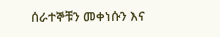ሰራተኞቹን መቀነሱን እና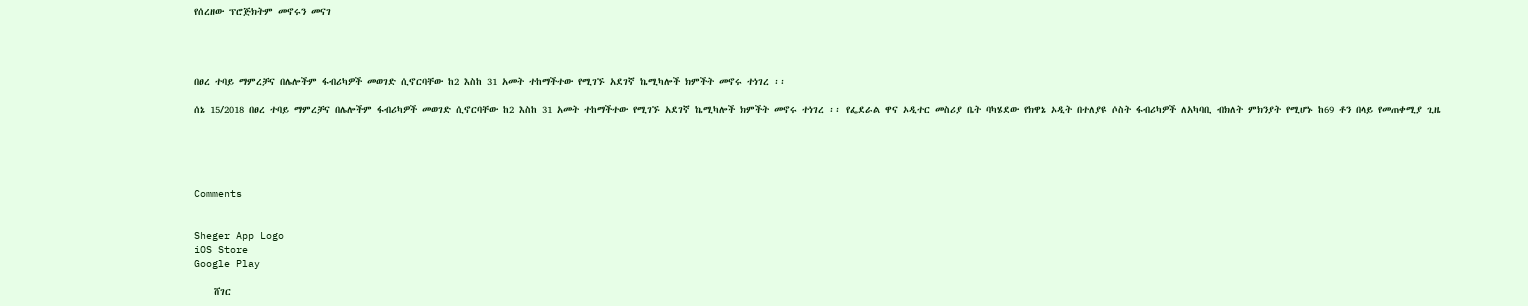የሰረዘው ፕሮጅክትም መኖሩን መናገ




በፀረ ተባይ ማምረቻና በሌሎችም ፋብሪካዎች መወገድ ሲኖርባቸው ከ2 እስከ 31 አመት ተከማችተው የሚገኙ አደገኛ ኬሚካሎች ክምችት መኖሩ ተነገረ ፡፡

ሰኔ 15/2018 በፀረ ተባይ ማምረቻና በሌሎችም ፋብሪካዎች መወገድ ሲኖርባቸው ከ2 እስከ 31 አመት ተከማችተው የሚገኙ አደገኛ ኬሚካሎች ክምችት መኖሩ ተነገረ ፡፡ የፌደራል ዋና ኦዲተር መስሪያ ቤት ባካሄደው የክዋኔ ኦዲት በተለያዩ ሶስት ፋብሪካዎች ለአካባቢ ብክለት ምክንያት የሚሆኑ ከ69 ቶን በላይ የመጠቀሚያ ጊዜ





Comments


Sheger App Logo
iOS Store
Google Play

    ሸገር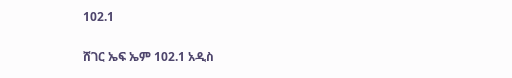102.1

ሸገር ኤፍ ኤም 102.1 አዲስ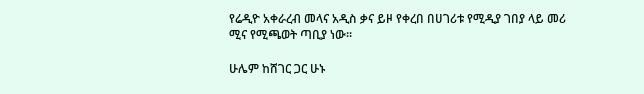የሬዲዮ አቀራረብ መላና አዲስ ቃና ይዞ የቀረበ በሀገሪቱ የሚዲያ ገበያ ላይ መሪ ሚና የሚጫወት ጣቢያ ነው፡፡

ሁሌም ከሸገር ጋር ሁኑ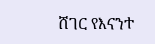ሸገር የእናንተ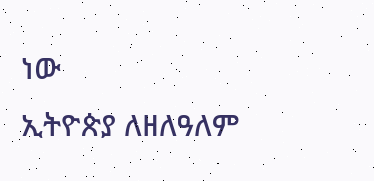ነው
ኢትዮጵያ ለዘለዓለም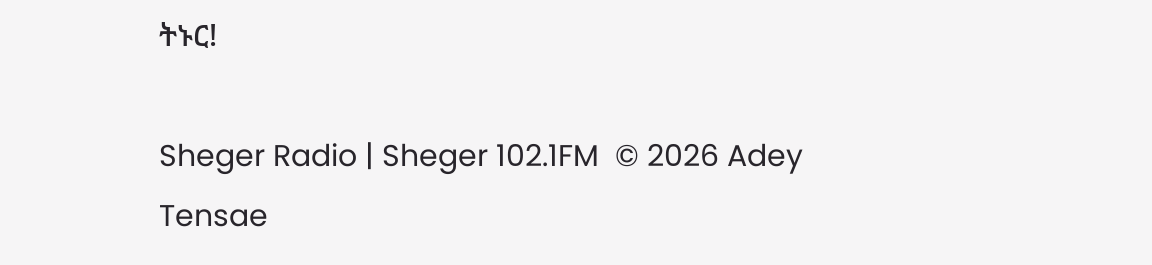ትኑር!

Sheger Radio | Sheger 102.1FM  © 2026 Adey Tensae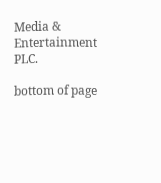Media & Entertainment PLC.

bottom of page